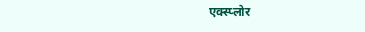एक्स्प्लोर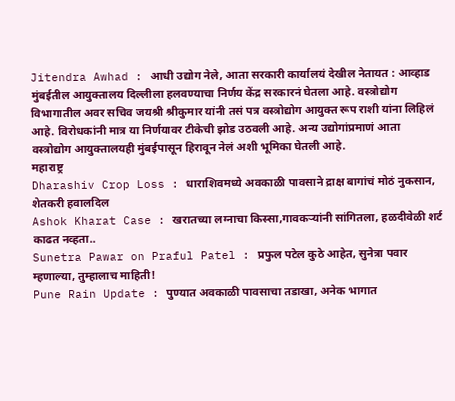Jitendra Awhad : आधी उद्योग नेले, आता सरकारी कार्यालयं देखील नेतायत : आव्हाड
मुंबईतील आयुक्तालय दिल्लीला हलवण्याचा निर्णय केंद्र सरकारनं घेतला आहे. वस्त्रोद्योग विभागातील अवर सचिव जयश्री श्रीकुमार यांनी तसं पत्र वस्त्रोद्योग आयुक्त रूप राशी यांना लिहिलं आहे. विरोधकांनी मात्र या निर्णयावर टीकेची झोड उठवली आहे. अन्य उद्योगांप्रमाणं आता वस्त्रोद्योग आयुक्तालयही मुंबईपासून हिरावून नेलं अशी भूमिका घेतली आहे.
महाराष्ट्र
Dharashiv Crop Loss : धाराशिवमध्ये अवकाळी पावसाने द्राक्ष बागांचं मोठं नुकसान, शेतकरी हवालदिल
Ashok Kharat Case : खरातच्या लग्नाचा किस्सा,गावकऱ्यांनी सांगितला, हळदीवेळी शर्ट काढत नव्हता..
Sunetra Pawar on Praful Patel : प्रफुल पटेल कुठे आहेत, सुनेत्रा पवार म्हणाल्या, तुम्हालाच माहिती!
Pune Rain Update : पुण्यात अवकाळी पावसाचा तडाखा, अनेक भागात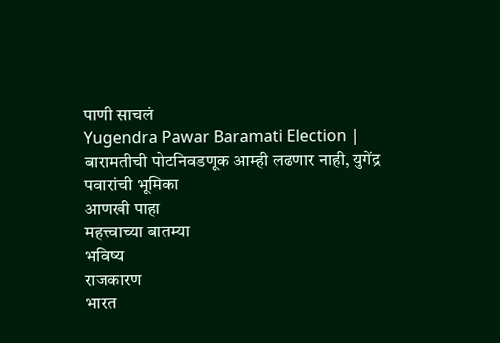पाणी साचलं
Yugendra Pawar Baramati Election | बारामतीची पोटनिवडणूक आम्ही लढणार नाही, युगेंद्र पवारांची भूमिका
आणखी पाहा
महत्त्वाच्या बातम्या
भविष्य
राजकारण
भारत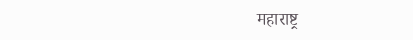महाराष्ट्र